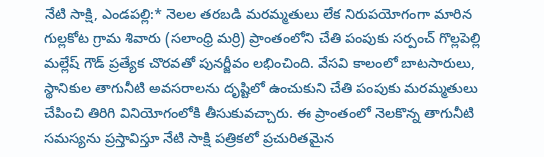నేటి సాక్షి, ఎండపల్లి:* నెలల తరబడి మరమ్మతులు లేక నిరుపయోగంగా మారిన గుల్లకోట గ్రామ శివారు (సలాంధ్రి మర్రి) ప్రాంతంలోని చేతి పంపుకు సర్పంచ్ గొల్లపెల్లి మల్లేష్ గౌడ్ ప్రత్యేక చొరవతో పునర్జీవం లభించింది. వేసవి కాలంలో బాటసారులు, స్థానికుల తాగునీటి అవసరాలను దృష్టిలో ఉంచుకుని చేతి పంపుకు మరమ్మతులు చేపించి తిరిగి వినియోగంలోకి తీసుకువచ్చారు. ఈ ప్రాంతంలో నెలకొన్న తాగునీటి సమస్యను ప్రస్తావిస్తూ నేటి సాక్షి పత్రికలో ప్రచురితమైన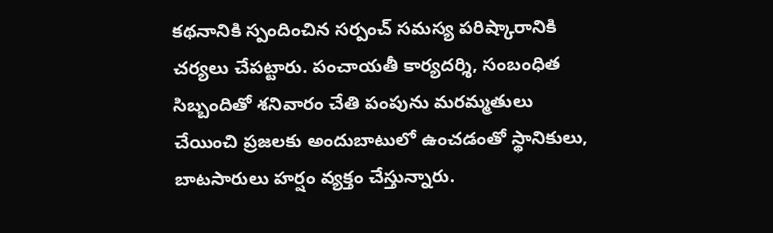కథనానికి స్పందించిన సర్పంచ్ సమస్య పరిష్కారానికి చర్యలు చేపట్టారు. పంచాయతీ కార్యదర్శి, సంబంధిత సిబ్బందితో శనివారం చేతి పంపును మరమ్మతులు చేయించి ప్రజలకు అందుబాటులో ఉంచడంతో స్థానికులు, బాటసారులు హర్షం వ్యక్తం చేస్తున్నారు.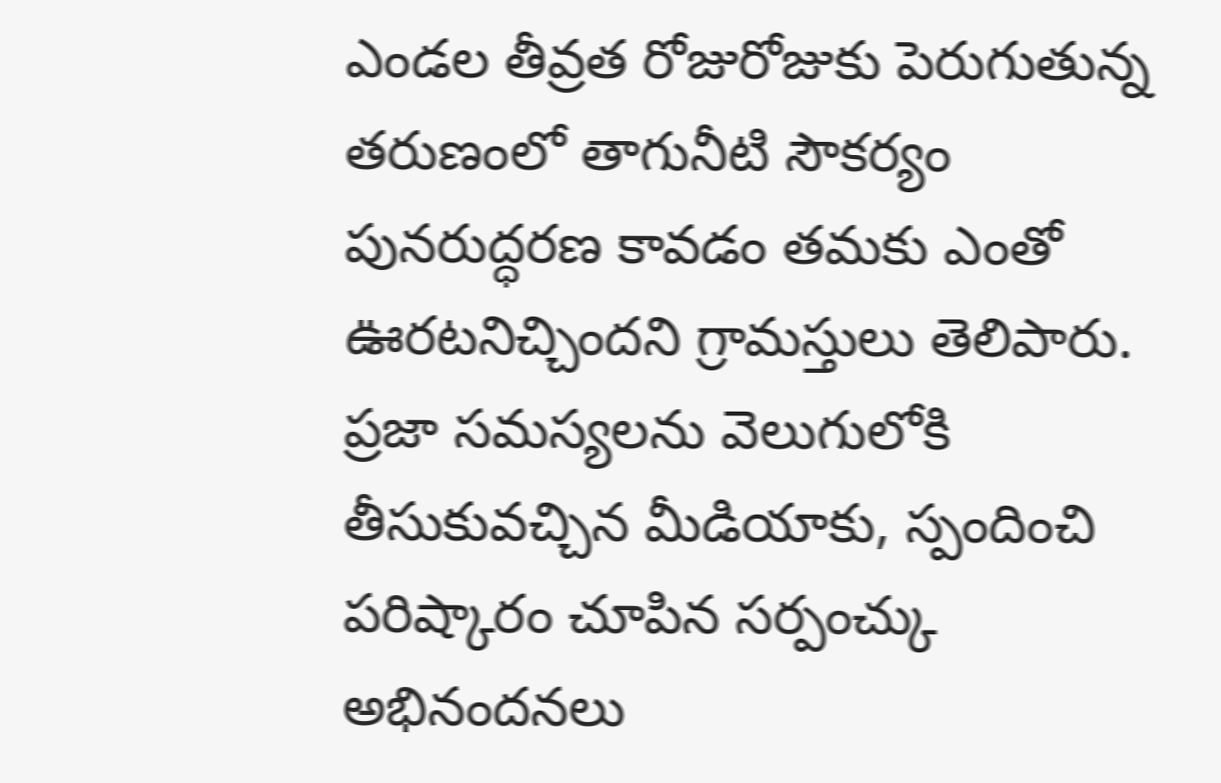ఎండల తీవ్రత రోజురోజుకు పెరుగుతున్న తరుణంలో తాగునీటి సౌకర్యం పునరుద్ధరణ కావడం తమకు ఎంతో ఊరటనిచ్చిందని గ్రామస్తులు తెలిపారు. ప్రజా సమస్యలను వెలుగులోకి తీసుకువచ్చిన మీడియాకు, స్పందించి పరిష్కారం చూపిన సర్పంచ్కు అభినందనలు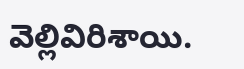వెల్లివిరిశాయి.